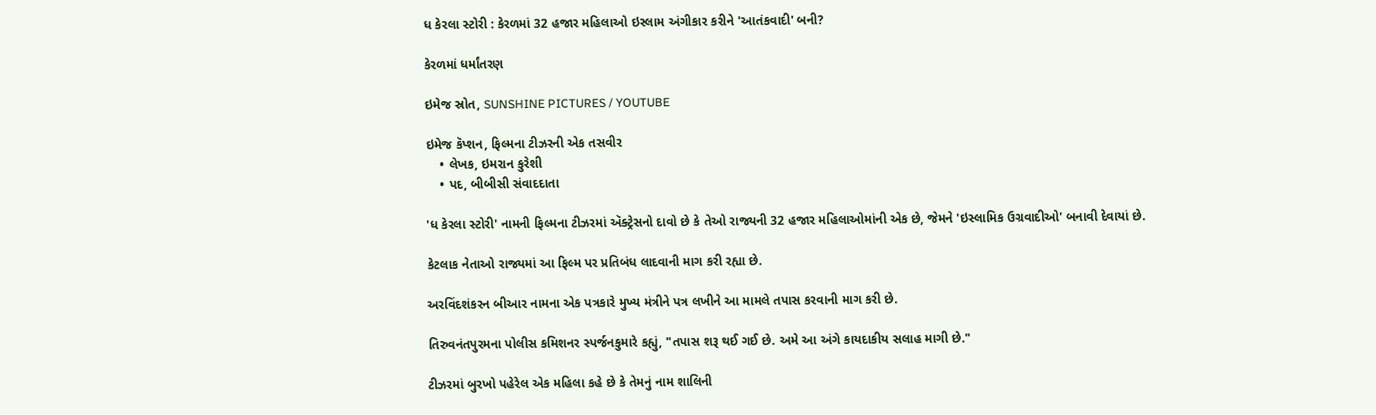ધ કેરલા સ્ટોરી : કેરળમાં 32 હજાર મહિલાઓ ઇસ્લામ અંગીકાર કરીને 'આતંકવાદી' બની?

કેરળમાં ધર્માંતરણ

ઇમેજ સ્રોત, SUNSHINE PICTURES / YOUTUBE

ઇમેજ કૅપ્શન, ફિલ્મના ટીઝરની એક તસવીર
    • લેખક, ઇમરાન કુરેશી
    • પદ, બીબીસી સંવાદદાતા

'ધ કેરલા સ્ટોરી' નામની ફિલ્મના ટીઝરમાં ઍક્ટ્રેસનો દાવો છે કે તેઓ રાજ્યની 32 હજાર મહિલાઓમાંની એક છે, જેમને 'ઇસ્લામિક ઉગ્રવાદીઓ' બનાવી દેવાયાં છે.

કેટલાક નેતાઓ રાજ્યમાં આ ફિલ્મ પર પ્રતિબંધ લાદવાની માગ કરી રહ્યા છે.

અરવિંદશંકરન બીઆર નામના એક પત્રકારે મુખ્ય મંત્રીને પત્ર લખીને આ મામલે તપાસ કરવાની માગ કરી છે.

તિરુવનંતપુરમના પોલીસ કમિશનર સ્પર્જનકુમારે કહ્યું, "તપાસ શરૂ થઈ ગઈ છે. અમે આ અંગે કાયદાકીય સલાહ માગી છે."

ટીઝરમાં બુરખો પહેરેલ એક મહિલા કહે છે કે તેમનું નામ શાલિની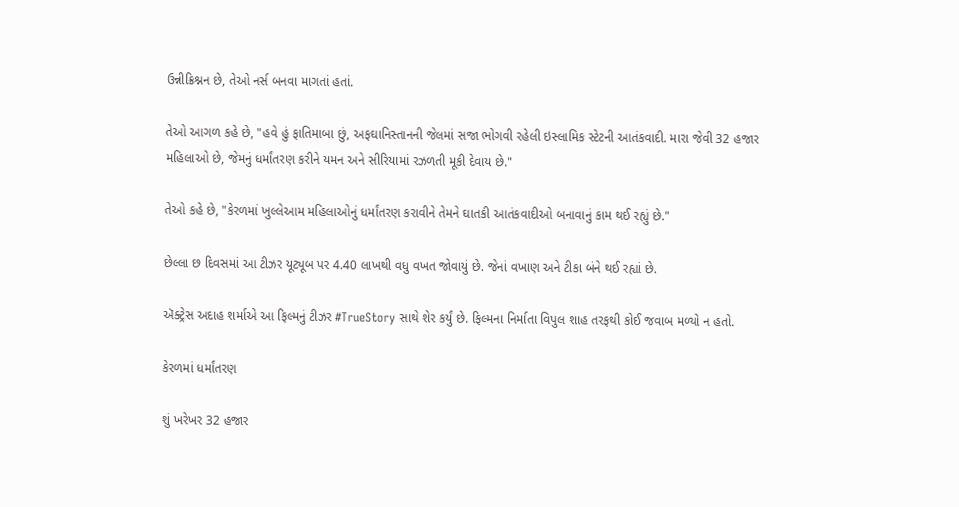ઉન્નીક્રિશ્નન છે, તેઓ નર્સ બનવા માગતાં હતાં.

તેઓ આગળ કહે છે, "હવે હું ફાતિમાબા છું, અફઘાનિસ્તાનની જેલમાં સજા ભોગવી રહેલી ઇસ્લામિક સ્ટેટની આતંકવાદી. મારા જેવી 32 હજાર મહિલાઓ છે, જેમનું ધર્માંતરણ કરીને યમન અને સીરિયામાં રઝળતી મૂકી દેવાય છે."

તેઓ કહે છે, "કેરળમાં ખુલ્લેઆમ મહિલાઓનું ધર્માંતરણ કરાવીને તેમને ઘાતકી આતંકવાદીઓ બનાવાનું કામ થઈ રહ્યું છે."

છેલ્લા છ દિવસમાં આ ટીઝર યૂટ્યૂબ પર 4.40 લાખથી વધુ વખત જોવાયું છે. જેનાં વખાણ અને ટીકા બંને થઈ રહ્યાં છે.

ઍક્ટ્રેસ અદાહ શર્માએ આ ફિલ્મનું ટીઝર #TrueStory સાથે શેર કર્યું છે. ફિલ્મના નિર્માતા વિપુલ શાહ તરફથી કોઈ જવાબ મળ્યો ન હતો.

કેરળમાં ધર્માંતરણ

શું ખરેખર 32 હજાર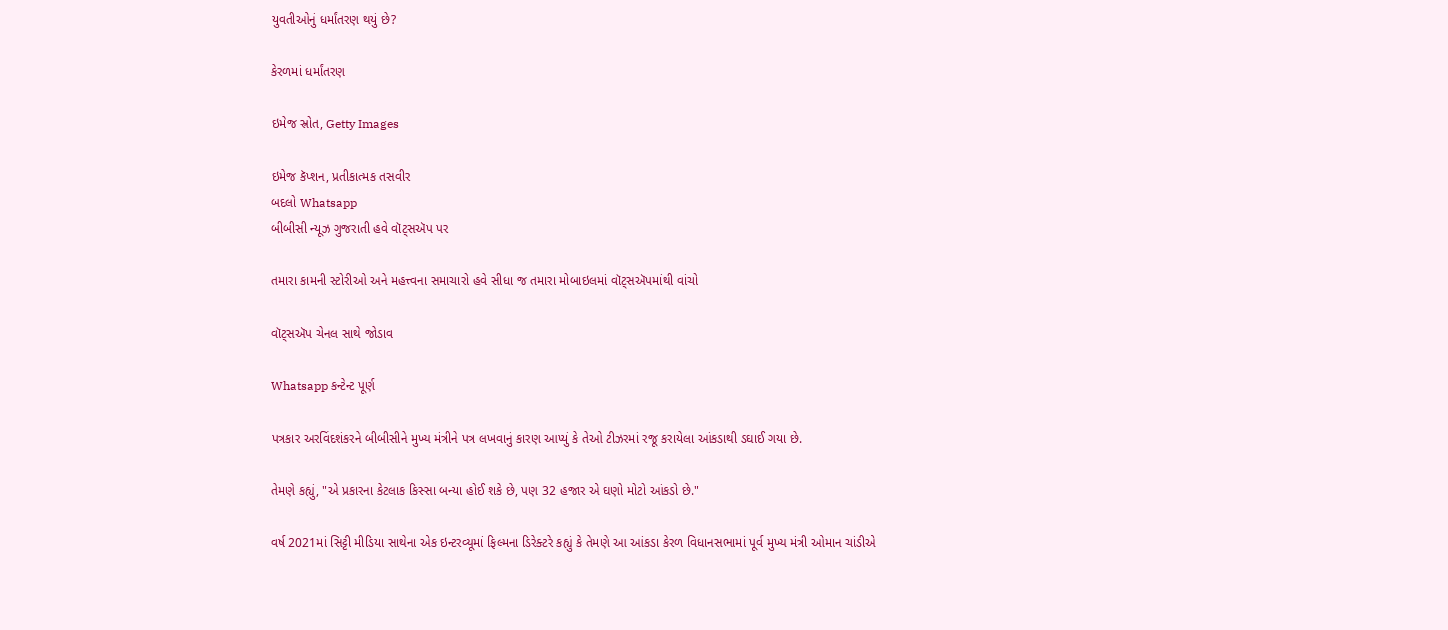યુવતીઓનું ધર્માંતરણ થયું છે?

કેરળમાં ધર્માંતરણ

ઇમેજ સ્રોત, Getty Images

ઇમેજ કૅપ્શન, પ્રતીકાત્મક તસવીર
બદલો Whatsapp
બીબીસી ન્યૂઝ ગુજરાતી હવે વૉટ્સઍપ પર

તમારા કામની સ્ટોરીઓ અને મહત્ત્વના સમાચારો હવે સીધા જ તમારા મોબાઇલમાં વૉટ્સઍપમાંથી વાંચો

વૉટ્સઍપ ચેનલ સાથે જોડાવ

Whatsapp કન્ટેન્ટ પૂર્ણ

પત્રકાર અરવિંદશંકરને બીબીસીને મુખ્ય મંત્રીને પત્ર લખવાનું કારણ આપ્યું કે તેઓ ટીઝરમાં રજૂ કરાયેલા આંકડાથી ડઘાઈ ગયા છે.

તેમણે કહ્યું, "એ પ્રકારના કેટલાક કિસ્સા બન્યા હોઈ શકે છે, પણ 32 હજાર એ ઘણો મોટો આંકડો છે."

વર્ષ 2021માં સિટ્ટી મીડિયા સાથેના એક ઇન્ટરવ્યૂમાં ફિલ્મના ડિરેક્ટરે કહ્યું કે તેમણે આ આંકડા કેરળ વિધાનસભામાં પૂર્વ મુખ્ય મંત્રી ઓમાન ચાંડીએ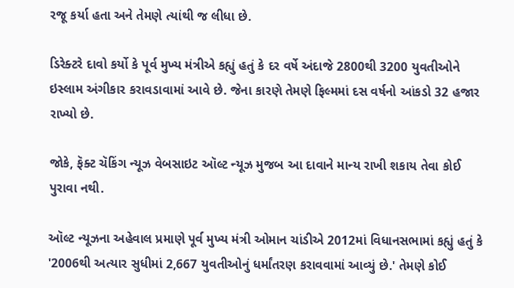રજૂ કર્યા હતા અને તેમણે ત્યાંથી જ લીધા છે.

ડિરેક્ટરે દાવો કર્યો કે પૂર્વ મુખ્ય મંત્રીએ કહ્યું હતું કે દર વર્ષે અંદાજે 2800થી 3200 યુવતીઓને ઇસ્લામ અંગીકાર કરાવડાવામાં આવે છે. જેના કારણે તેમણે ફિલ્મમાં દસ વર્ષનો આંકડો 32 હજાર રાખ્યો છે.

જોકે, ફૅક્ટ ચૅકિંગ ન્યૂઝ વેબસાઇટ ઑલ્ટ ન્યૂઝ મુજબ આ દાવાને માન્ય રાખી શકાય તેવા કોઈ પુરાવા નથી.

ઑલ્ટ ન્યૂઝના અહેવાલ પ્રમાણે પૂર્વ મુખ્ય મંત્રી ઓમાન ચાંડીએ 2012માં વિધાનસભામાં કહ્યું હતું કે '2006થી અત્યાર સુધીમાં 2,667 યુવતીઓનું ધર્માંતરણ કરાવવામાં આવ્યું છે.' તેમણે કોઈ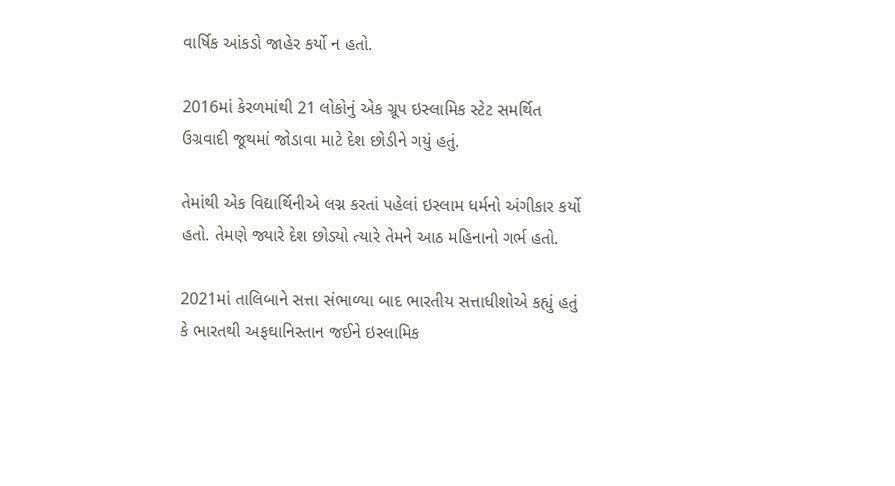વાર્ષિક આંકડો જાહેર કર્યો ન હતો.

2016માં કેરળમાંથી 21 લોકોનું એક ગ્રૂપ ઇસ્લામિક સ્ટેટ સમર્થિત ઉગ્રવાદી જૂથમાં જોડાવા માટે દેશ છોડીને ગયું હતું.

તેમાંથી એક વિદ્યાર્થિનીએ લગ્ન કરતાં પહેલાં ઇસ્લામ ધર્મનો અંગીકાર કર્યો હતો. તેમણે જ્યારે દેશ છોડ્યો ત્યારે તેમને આઠ મહિનાનો ગર્ભ હતો.

2021માં તાલિબાને સત્તા સંભાળ્યા બાદ ભારતીય સત્તાધીશોએ કહ્યું હતું કે ભારતથી અફઘાનિસ્તાન જઈને ઇસ્લામિક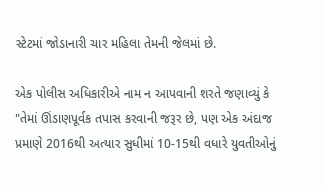સ્ટેટમાં જોડાનારી ચાર મહિલા તેમની જેલમાં છે.

એક પોલીસ અધિકારીએ નામ ન આપવાની શરતે જણાવ્યું કે "તેમાં ઊંડાણપૂર્વક તપાસ કરવાની જરૂર છે, પણ એક અંદાજ પ્રમાણે 2016થી અત્યાર સુધીમાં 10-15થી વધારે યુવતીઓનું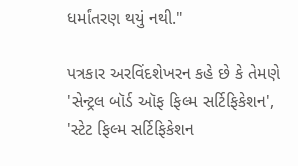ધર્માંતરણ થયું નથી."

પત્રકાર અરવિંદશેખરન કહે છે કે તેમણે 'સેન્ટ્રલ બૉર્ડ ઑફ ફિલ્મ સર્ટિફિકેશન', 'સ્ટેટ ફિલ્મ સર્ટિફિકેશન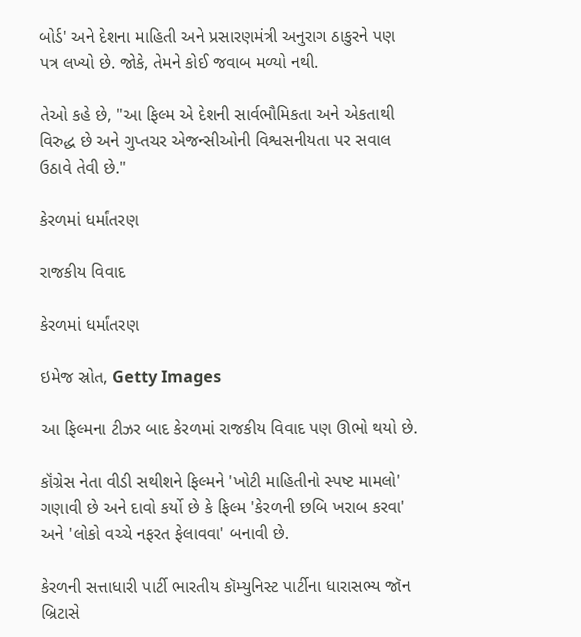બોર્ડ' અને દેશના માહિતી અને પ્રસારણમંત્રી અનુરાગ ઠાકુરને પણ પત્ર લખ્યો છે. જોકે, તેમને કોઈ જવાબ મળ્યો નથી.

તેઓ કહે છે, "આ ફિલ્મ એ દેશની સાર્વભૌમિકતા અને એકતાથી વિરુદ્ધ છે અને ગુપ્તચર એજન્સીઓની વિશ્વસનીયતા પર સવાલ ઉઠાવે તેવી છે."

કેરળમાં ધર્માંતરણ

રાજકીય વિવાદ

કેરળમાં ધર્માંતરણ

ઇમેજ સ્રોત, Getty Images

આ ફિલ્મના ટીઝર બાદ કેરળમાં રાજકીય વિવાદ પણ ઊભો થયો છે.

કૉંગ્રેસ નેતા વીડી સથીશને ફિલ્મને 'ખોટી માહિતીનો સ્પષ્ટ મામલો' ગણાવી છે અને દાવો કર્યો છે કે ફિલ્મ 'કેરળની છબિ ખરાબ કરવા' અને 'લોકો વચ્ચે નફરત ફેલાવવા' બનાવી છે.

કેરળની સત્તાધારી પાર્ટી ભારતીય કૉમ્યુનિસ્ટ પાર્ટીના ધારાસભ્ય જૉન બ્રિટાસે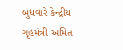બુધવારે કેન્દ્રીય ગૃહમંત્રી અમિત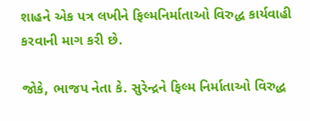શાહને એક પત્ર લખીને ફિલ્મનિર્માતાઓ વિરુદ્ધ કાર્યવાહી કરવાની માગ કરી છે.

જોકે, ભાજપ નેતા કે. સુરેન્દ્રને ફિલ્મ નિર્માતાઓ વિરુદ્ધ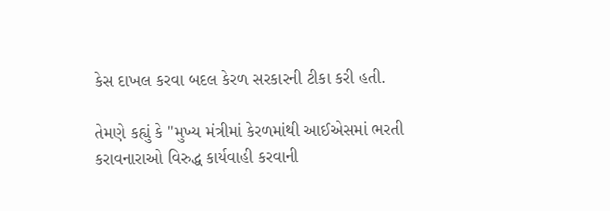કેસ દાખલ કરવા બદલ કેરળ સરકારની ટીકા કરી હતી.

તેમણે કહ્યું કે "મુખ્ય મંત્રીમાં કેરળમાંથી આઈએસમાં ભરતી કરાવનારાઓ વિરુદ્ધ કાર્યવાહી કરવાની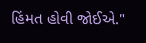હિંમત હોવી જોઈએ."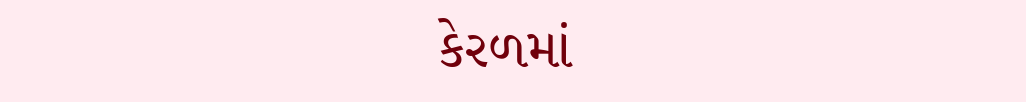કેરળમાં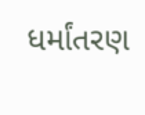ધર્માંતરણ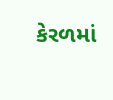કેરળમાં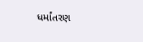ધર્માંતરણ